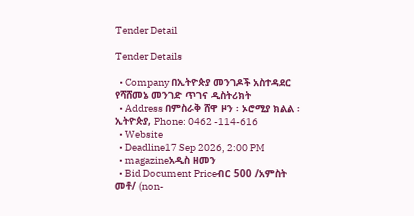Tender Detail

Tender Details

  • Company በኢትዮጵያ መንገዶች አስተዳደር የሻሸመኔ መንገድ ጥገና ዲስትሪክት
  • Address በምስራቅ ሸዋ ዞን ፡ ኦሮሚያ ክልል ፡ ኢትዮጵያ, Phone: 0462 -114-616
  • Website
  • Deadline17 Sep 2026, 2:00 PM
  • magazineአዲስ ዘመን
  • Bid Document Priceብር 500 /አምስት መቶ/ (non-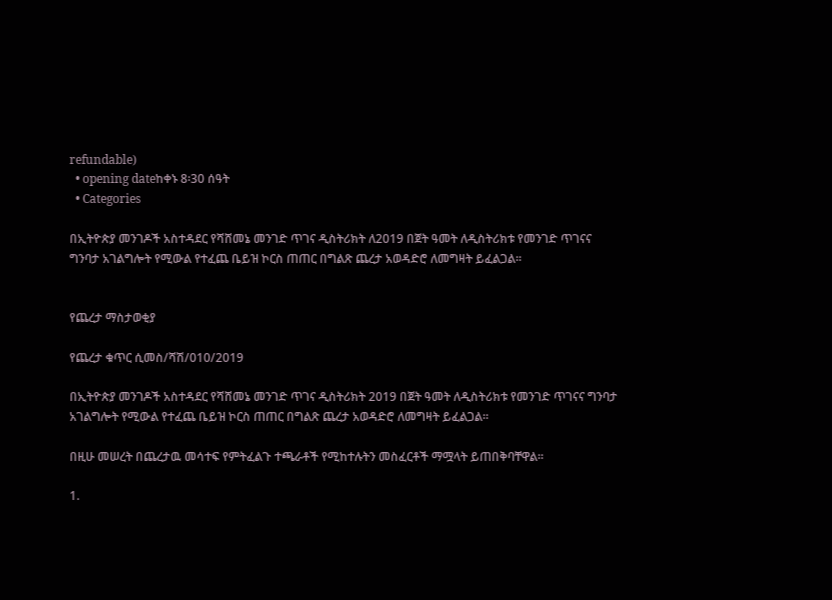refundable)
  • opening dateከቀኑ 8፡30 ሰዓት
  • Categories

በኢትዮጵያ መንገዶች አስተዳደር የሻሸመኔ መንገድ ጥገና ዲስትሪክት ለ2019 በጀት ዓመት ለዲስትሪክቱ የመንገድ ጥገናና ግንባታ አገልግሎት የሚውል የተፈጨ ቤይዝ ኮርስ ጠጠር በግልጽ ጨረታ አወዳድሮ ለመግዛት ይፈልጋል፡፡


የጨረታ ማስታወቂያ

የጨረታ ቁጥር ሲመስ/ሻሽ/010/2019

በኢትዮጵያ መንገዶች አስተዳደር የሻሸመኔ መንገድ ጥገና ዲስትሪክት 2019 በጀት ዓመት ለዲስትሪክቱ የመንገድ ጥገናና ግንባታ አገልግሎት የሚውል የተፈጨ ቤይዝ ኮርስ ጠጠር በግልጽ ጨረታ አወዳድሮ ለመግዛት ይፈልጋል፡፡

በዚሁ መሠረት በጨረታዉ መሳተፍ የምትፈልጉ ተጫራቶች የሚከተሉትን መስፈርቶች ማሟላት ይጠበቅባቸዋል፡፡

1.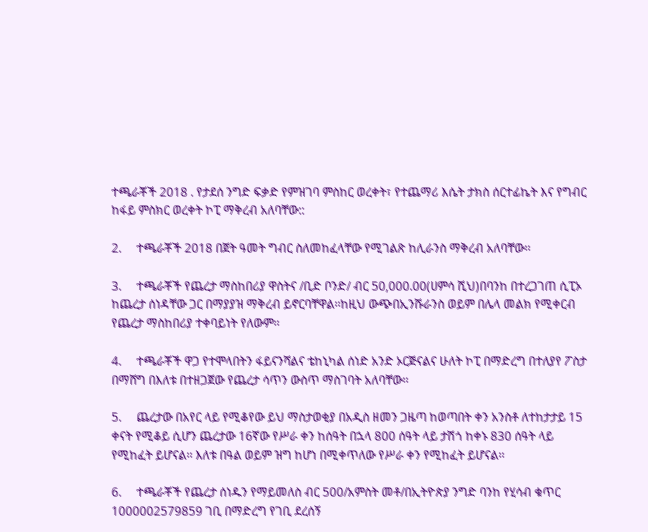ተጫራቾች 2018 . የታደሰ ንግድ ፍቃድ የምዝገባ ምስከር ወረቀት፣ የተጨማሪ እሴት ታክስ ሰርተፊኬት እና የግብር ከፋይ ምስክር ወረቀት ኮፒ ማቅረብ አለባቸው::

2.     ተጫራቾች 2018 በጀት ዓመት ግብር ስለመከፈላቸው የሚገልጽ ከሊራንስ ማቅረብ አለባቸው፡፡

3.     ተጫራቾች የጨረታ ማስከበሪያ ዋስትና /ቢድ ቦንድ/ ብር 50,000.00(ሀምሳ ሺህ)በባንከ በተረጋገጠ ሲፒኦ ከጨረታ ሰነዳቸው ጋር በማያያዝ ማቅረብ ይኖርባቸዋል፡፡ከዚህ ውጭበኢንሹራንስ ወይም በሌላ መልክ የሚቀርብ የጨረታ ማስከበሪያ ተቀባይነት የለውም፡፡

4.     ተጫራቾች ዋጋ የተሞላበትን ፋይናንሻልና ቴከኒካል ሰነድ አንድ ኦርጅናልና ሁለት ኮፒ በማድረግ በተለያየ ፖስታ በማሸግ በእለቱ በተዘጋጀው የጨረታ ሳጥን ውስጥ ማስገባት አለባቸው፡፡

5.     ጨረታው በአየር ላይ የሚቆየው ይህ ማስታወቂያ በአዲስ ዘመን ጋዜጣ ከወጣበት ቀን አንስቶ ለተከታታይ 15 ቀናት የሚቆይ ሲሆን ጨረታው 16ኛው የሥራ ቀን ከሰዓት በኋላ 800 ሰዓት ላይ ታሽጎ ከቀኑ 830 ሰዓት ላይ የሚከፈት ይሆናል፡፡ እለቱ በዓል ወይም ዝግ ከሆነ በሚቀጥለው የሥራ ቀን የሚከፈት ይሆናል፡፡

6.     ተጫራቾች የጨረታ ሰነዱን የማይመለስ ብር 500/አምስት መቶ/በኢትዮጵያ ንግድ ባንከ የሂሳብ ቁጥር 1000002579859 ገቢ በማድረግ የገቢ ደረሰኝ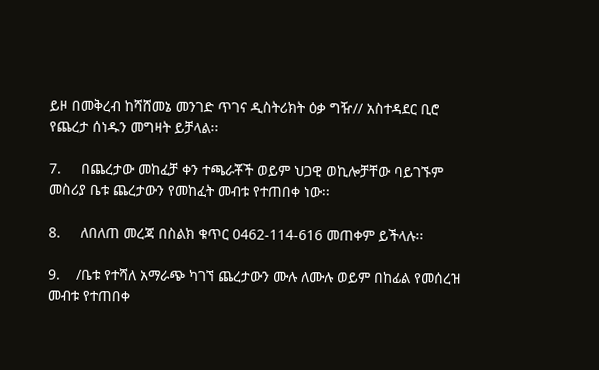ይዞ በመቅረብ ከሻሸመኔ መንገድ ጥገና ዲስትሪክት ዕቃ ግዥ// አስተዳደር ቢሮ የጨረታ ሰነዱን መግዛት ይቻላል፡፡

7.     በጨረታው መከፈቻ ቀን ተጫራቾች ወይም ህጋዊ ወኪሎቻቸው ባይገኙም መስሪያ ቤቱ ጨረታውን የመከፈት መብቱ የተጠበቀ ነው፡፡

8.     ለበለጠ መረጃ በስልክ ቁጥር 0462-114-616 መጠቀም ይችላሉ፡፡

9.    /ቤቱ የተሻለ አማራጭ ካገኘ ጨረታውን ሙሉ ለሙሉ ወይም በከፊል የመሰረዝ መብቱ የተጠበቀ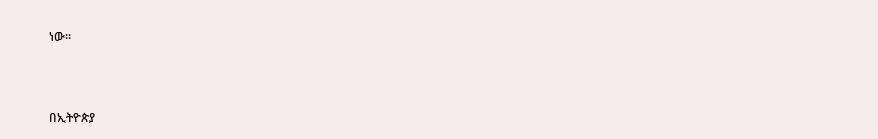ነው፡፡



በኢትዮጵያ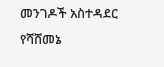መንገዶች አስተዳደር የሻሸመኔ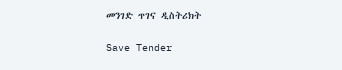መንገድ ጥገና ዲስትሪክት

Save Tender